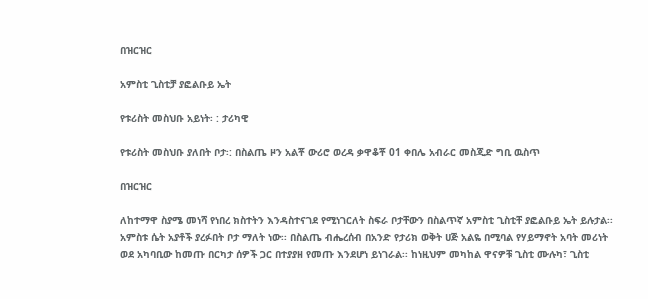በዝርዝር

አምስቲ ጊስቲቻ ያፎልቡይ ኤት

የቱሪስት መስህቡ አይነት፡ : ታሪካዊ

የቱሪስት መስህቡ ያለበት ቦታ፡: በስልጤ ዞን አልቾ ውሪሮ ወረዳ ቃዋቆቾ 01 ቀበሌ አብራር መስጂድ ግቢ ዉስጥ

በዝርዝር

ለከተማዋ ስያሜ መነሻ የነበረ ክስተትን እንዳስተናገደ የሚነገርለት ስፍራ ቦታቸውን በስልጥኛ አምስቲ ጊስቲቸ ያፎልቡይ ኤት ይሉታል፡፡ አምስቱ ሴት አያቶች ያረፉበት ቦታ ማለት ነው፡፡ በስልጤ ብሔረሰብ በአንድ የታሪክ ወቅት ሀጅ አልዬ በሚባል የሃይማኖት አባት መሪነት ወደ አካባቢው ከመጡ በርካታ ሰዎች ጋር በተያያዘ የመጡ እንደሆነ ይነገራል፡፡ ከነዚህም መካከል ዋናዎቹ ጊስቲ ሙሉካ፣ ጊስቲ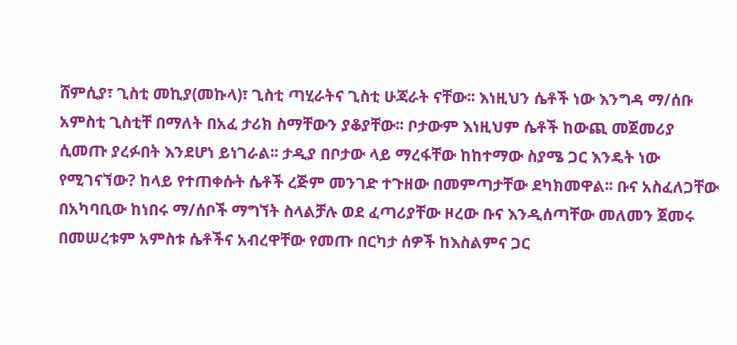ሸምሲያ፣ ጊስቲ መኪያ(መኩላ)፣ ጊስቲ ጣሂራትና ጊስቲ ሁጃራት ናቸው፡፡ እነዚህን ሴቶች ነው እንግዳ ማ/ሰቡ አምስቲ ጊስቲቸ በማለት በአፈ ታሪክ ስማቸውን ያቆያቸው፡፡ ቦታውም እነዚህም ሴቶች ከውጪ መጀመሪያ ሲመጡ ያረፉበት እንደሆነ ይነገራል፡፡ ታዲያ በቦታው ላይ ማረፋቸው ከከተማው ስያሜ ጋር እንዴት ነው የሚገናኘው? ከላይ የተጠቀሱት ሴቶች ረጅም መንገድ ተጉዘው በመምጣታቸው ደካክመዋል፡፡ ቡና አስፈለጋቸው በአካባቢው ከነበሩ ማ/ሰቦች ማግኘት ስላልቻሉ ወደ ፈጣሪያቸው ዞረው ቡና እንዲሰጣቸው መለመን ጀመሩ በመሠረቱም አምስቱ ሴቶችና አብረዋቸው የመጡ በርካታ ሰዎች ከእስልምና ጋር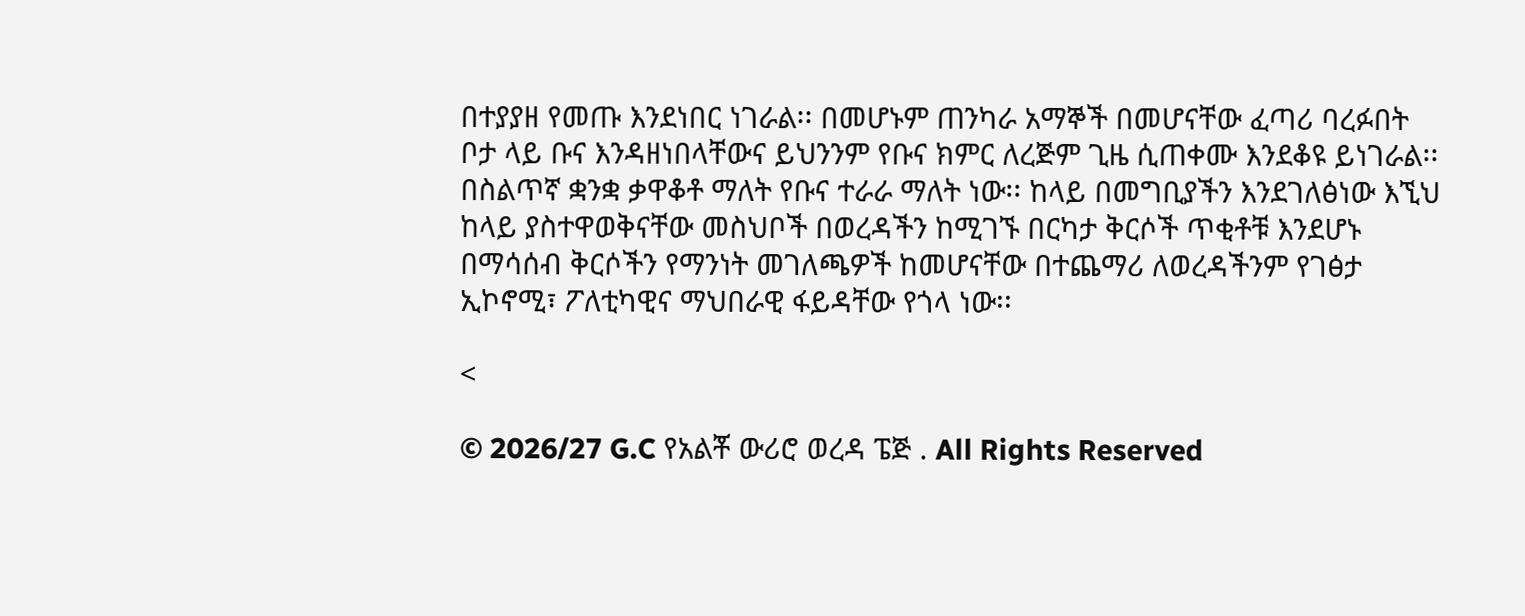በተያያዘ የመጡ እንደነበር ነገራል፡፡ በመሆኑም ጠንካራ አማኞች በመሆናቸው ፈጣሪ ባረፉበት ቦታ ላይ ቡና እንዳዘነበላቸውና ይህንንም የቡና ክምር ለረጅም ጊዜ ሲጠቀሙ እንደቆዩ ይነገራል፡፡ በስልጥኛ ቋንቋ ቃዋቆቶ ማለት የቡና ተራራ ማለት ነው፡፡ ከላይ በመግቢያችን እንደገለፅነው እኚህ ከላይ ያስተዋወቅናቸው መስህቦች በወረዳችን ከሚገኙ በርካታ ቅርሶች ጥቂቶቹ እንደሆኑ በማሳሰብ ቅርሶችን የማንነት መገለጫዎች ከመሆናቸው በተጨማሪ ለወረዳችንም የገፅታ ኢኮኖሚ፣ ፖለቲካዊና ማህበራዊ ፋይዳቸው የጎላ ነው፡፡

<

© 2026/27 G.C የአልቾ ውሪሮ ወረዳ ፔጅ . All Rights Reserved